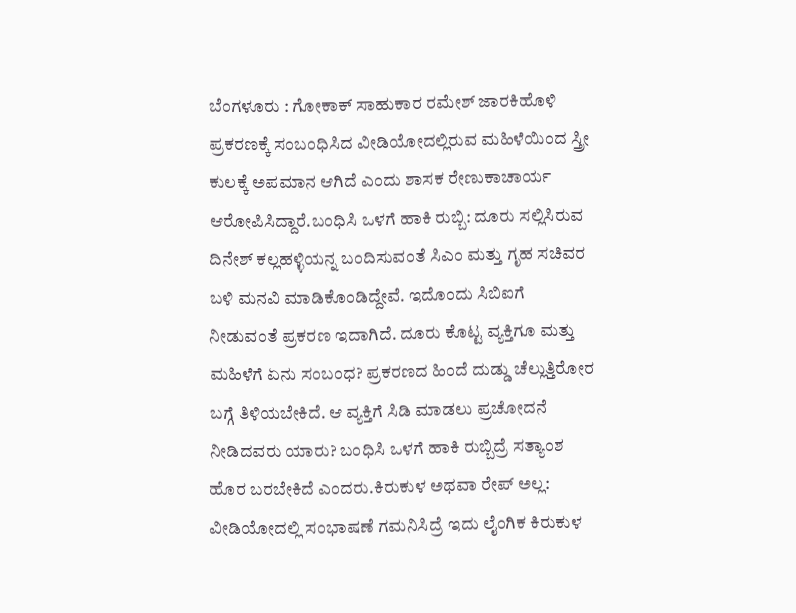ಬೆಂಗಳೂರು : ಗೋಕಾಕ್ ಸಾಹುಕಾರ ರಮೇಶ್ ಜಾರಕಿಹೊಳಿ ಪ್ರಕರಣಕ್ಕೆ ಸಂಬಂಧಿಸಿದ ವೀಡಿಯೋದಲ್ಲಿರುವ ಮಹಿಳೆಯಿಂದ ಸ್ತ್ರೀ ಕುಲಕ್ಕೆ ಅಪಮಾನ ಆಗಿದೆ ಎಂದು ಶಾಸಕ ರೇಣುಕಾಚಾರ್ಯ ಆರೋಪಿಸಿದ್ದಾರೆ.ಬಂಧಿಸಿ ಒಳಗೆ ಹಾಕಿ ರುಬ್ಬಿ: ದೂರು ಸಲ್ಲಿಸಿರುವ ದಿನೇಶ್ ಕಲ್ಲಹಳ್ಳಿಯನ್ನ ಬಂದಿಸುವಂತೆ ಸಿಎಂ ಮತ್ತು ಗೃಹ ಸಚಿವರ ಬಳಿ ಮನವಿ ಮಾಡಿಕೊಂಡಿದ್ದೇವೆ. ಇದೊಂದು ಸಿಬಿಐಗೆ ನೀಡುವಂತೆ ಪ್ರಕರಣ ಇದಾಗಿದೆ. ದೂರು ಕೊಟ್ಟ ವ್ಯಕ್ತಿಗೂ ಮತ್ತು ಮಹಿಳೆಗೆ ಏನು ಸಂಬಂಧ? ಪ್ರಕರಣದ ಹಿಂದೆ ದುಡ್ಡು ಚೆಲ್ಲುತ್ತಿರೋರ ಬಗ್ಗೆ ತಿಳಿಯಬೇಕಿದೆ. ಆ ವ್ಯಕ್ತಿಗೆ ಸಿಡಿ ಮಾಡಲು ಪ್ರಚೋದನೆ ನೀಡಿದವರು ಯಾರು? ಬಂಧಿಸಿ ಒಳಗೆ ಹಾಕಿ ರುಬ್ಬಿದ್ರೆ ಸತ್ಯಾಂಶ ಹೊರ ಬರಬೇಕಿದೆ ಎಂದರು.ಕಿರುಕುಳ ಅಥವಾ ರೇಪ್ ಅಲ್ಲ: ವೀಡಿಯೋದಲ್ಲಿ ಸಂಭಾಷಣೆ ಗಮನಿಸಿದ್ರೆ ಇದು ಲೈಂಗಿಕ ಕಿರುಕುಳ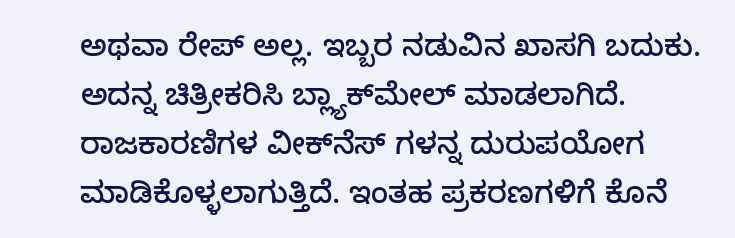ಅಥವಾ ರೇಪ್ ಅಲ್ಲ. ಇಬ್ಬರ ನಡುವಿನ ಖಾಸಗಿ ಬದುಕು. ಅದನ್ನ ಚಿತ್ರೀಕರಿಸಿ ಬ್ಲ್ಯಾಕ್‍ಮೇಲ್ ಮಾಡಲಾಗಿದೆ. ರಾಜಕಾರಣಿಗಳ ವೀಕ್‍ನೆಸ್ ಗಳನ್ನ ದುರುಪಯೋಗ ಮಾಡಿಕೊಳ್ಳಲಾಗುತ್ತಿದೆ. ಇಂತಹ ಪ್ರಕರಣಗಳಿಗೆ ಕೊನೆ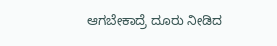ಆಗಬೇಕಾದ್ರೆ ದೂರು ನೀಡಿದ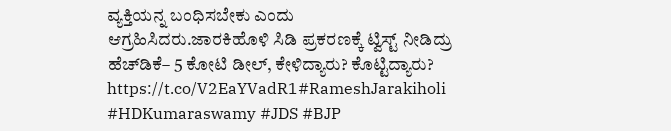ವ್ಯಕ್ತಿಯನ್ನ ಬಂಧಿಸಬೇಕು ಎಂದು ಆಗ್ರಹಿಸಿದರು.ಜಾರಕಿಹೊಳಿ ಸಿಡಿ ಪ್ರಕರಣಕ್ಕೆ ಟ್ವಿಸ್ಟ್ ನೀಡಿದ್ರು ಹೆಚ್‍ಡಿಕೆ– 5 ಕೋಟಿ ಡೀಲ್, ಕೇಳಿದ್ಯಾರು? ಕೊಟ್ಟಿದ್ಯಾರು? https://t.co/V2EaYVadR1#RameshJarakiholi #HDKumaraswamy #JDS #BJP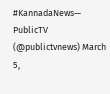#KannadaNews— PublicTV (@publictvnews) March 5,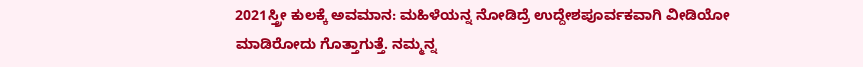2021ಸ್ತ್ರೀ ಕುಲಕ್ಕೆ ಅವಮಾನ: ಮಹಿಳೆಯನ್ನ ನೋಡಿದ್ರೆ ಉದ್ದೇಶಪೂರ್ವಕವಾಗಿ ವೀಡಿಯೋ ಮಾಡಿರೋದು ಗೊತ್ತಾಗುತ್ತೆ. ನಮ್ಮನ್ನ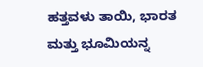ಹತ್ತವಳು ತಾಯಿ, ಭಾರತ ಮತ್ತು ಭೂಮಿಯನ್ನ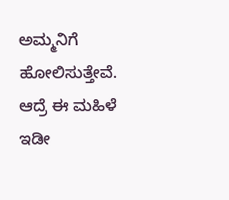ಅಮ್ಮನಿಗೆ ಹೋಲಿಸುತ್ತೇವೆ. ಆದ್ರೆ ಈ ಮಹಿಳೆ ಇಡೀ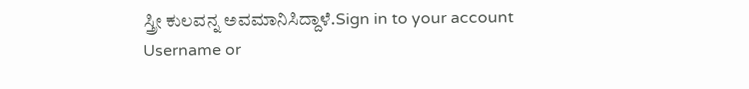ಸ್ತ್ರೀ ಕುಲವನ್ನ ಅವಮಾನಿಸಿದ್ದಾಳೆ.Sign in to your account
Username or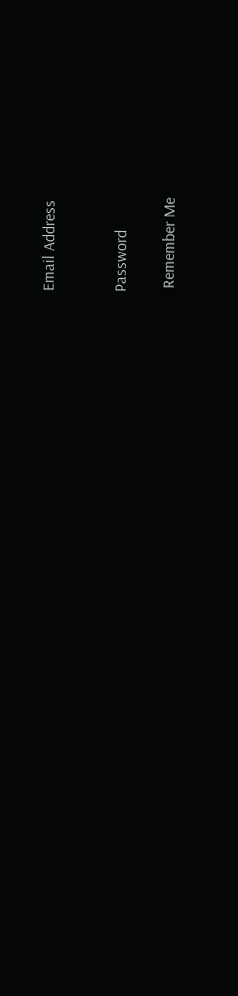Email Address


Password

 Remember Me